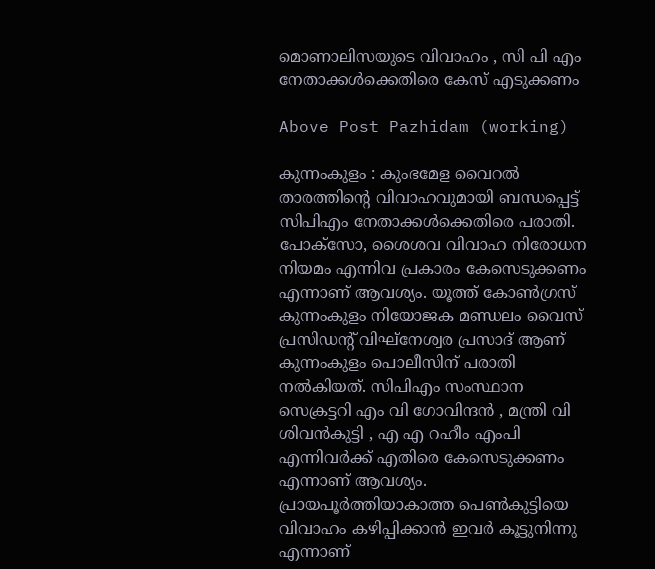മൊണാലിസയുടെ വിവാഹം , സി പി എം നേതാക്കൾക്കെതിരെ കേസ് എടുക്കണം

Above Post Pazhidam (working)

കുന്നംകുളം : കുംഭമേള വൈറൽ താരത്തിന്‍റെ വിവാഹവുമായി ബന്ധപ്പെട്ട് സിപിഎം നേതാക്കൾക്കെതിരെ പരാതി. പോക്സോ, ശൈശവ വിവാഹ നിരോധന നിയമം എന്നിവ പ്രകാരം കേസെടുക്കണം എന്നാണ് ആവശ്യം. യൂത്ത് കോൺഗ്രസ് കുന്നംകുളം നിയോജക മണ്ഡലം വൈസ് പ്രസിഡന്റ് വിഘ്‌നേശ്വര പ്രസാദ് ആണ് കുന്നംകുളം പൊലീസിന് പരാതി നൽകിയത്. സിപിഎം സംസ്ഥാന സെക്രട്ടറി എം വി ഗോവിന്ദൻ , മന്ത്രി വി ശിവൻകുട്ടി , എ എ റഹീം എംപി എന്നിവർക്ക് എതിരെ കേസെടുക്കണം എന്നാണ് ആവശ്യം. പ്രായപൂർത്തിയാകാത്ത പെൺകുട്ടിയെ വിവാഹം കഴിപ്പിക്കാൻ ഇവർ കൂട്ടുനിന്നു എന്നാണ്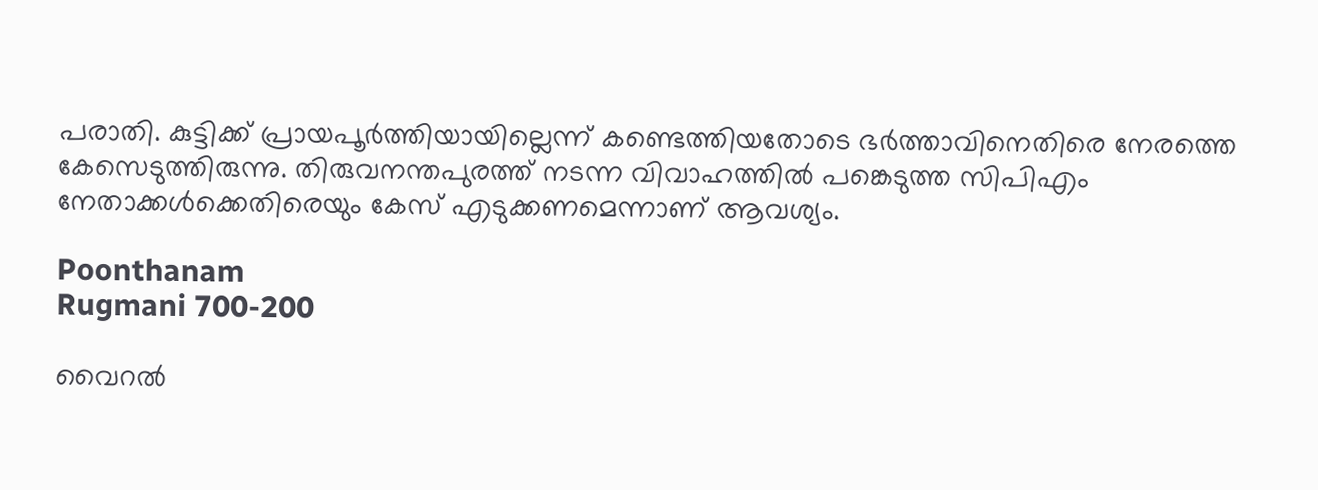പരാതി. കുട്ടിക്ക് പ്രായപൂർത്തിയായില്ലെന്ന് കണ്ടെത്തിയതോടെ ഭർത്താവിനെതിരെ നേരത്തെ കേസെടുത്തിരുന്നു. തിരുവനന്തപുരത്ത് നടന്ന വിവാഹത്തിൽ പങ്കെടുത്ത സിപിഎം നേതാക്കൾക്കെതിരെയും കേസ് എടുക്കണമെന്നാണ് ആവശ്യം.

Poonthanam
Rugmani 700-200

വൈറൽ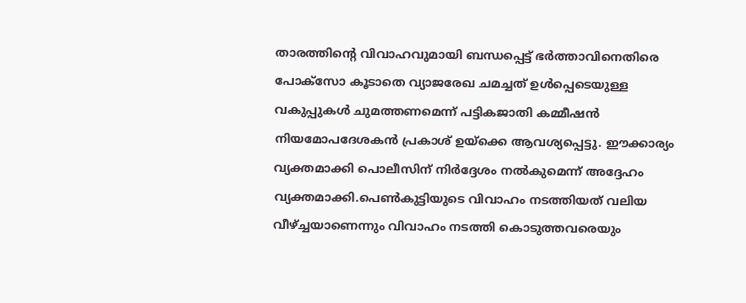താരത്തിന്‍റെ വിവാഹവുമായി ബന്ധപ്പെട്ട് ഭർത്താവിനെതിരെ പോക്സോ കൂടാതെ വ്യാജരേഖ ചമച്ചത് ഉൾപ്പെടെയുള്ള വകുപ്പുകൾ ചുമത്തണമെന്ന് പട്ടികജാതി കമ്മീഷൻ നിയമോപദേശകൻ പ്രകാശ് ഉയ്ക്കെ ആവശ്യപ്പെട്ടു. ഈക്കാര്യം വ്യക്തമാക്കി പൊലീസിന് നിർദ്ദേശം നൽകുമെന്ന് അദ്ദേഹം വ്യക്തമാക്കി.പെണ്‍കുട്ടിയുടെ വിവാഹം നടത്തിയത് വലിയ വീഴ്ച്ചയാണെന്നും വിവാഹം നടത്തി കൊടുത്തവരെയും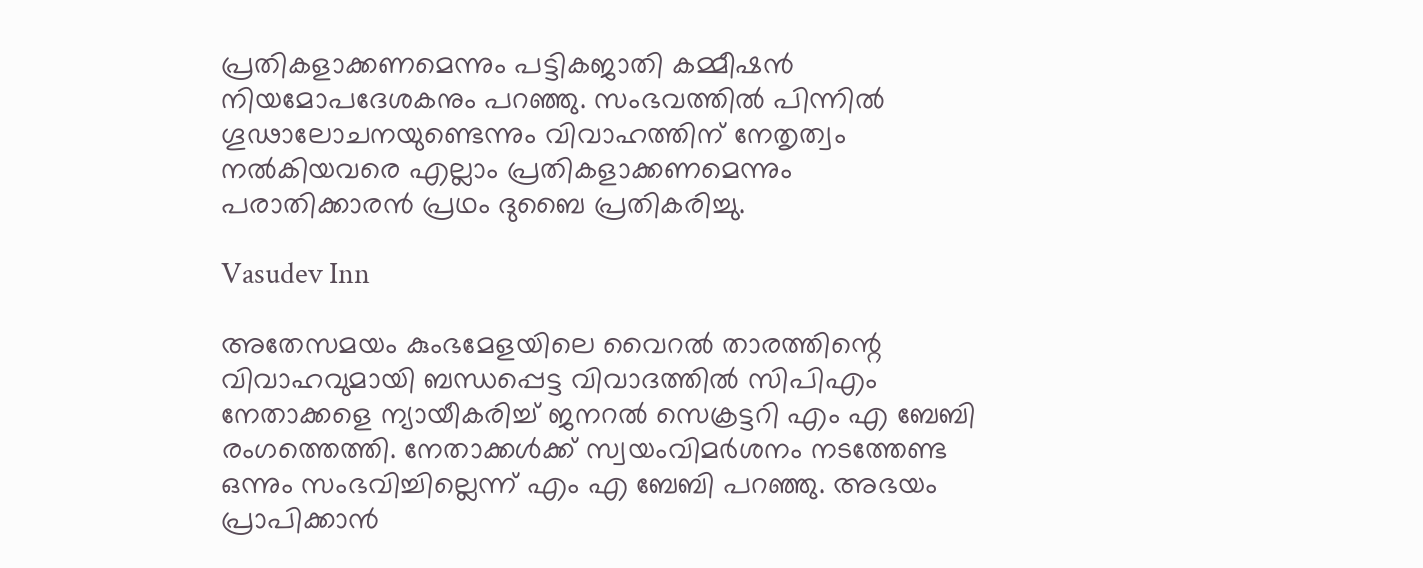പ്രതികളാക്കണമെന്നും പട്ടികജാതി കമ്മീഷൻ നിയമോപദേശകനും പറഞ്ഞു. സംഭവത്തിൽ പിന്നിൽ ഗൂഢാലോചനയുണ്ടെന്നും വിവാഹത്തിന് നേതൃത്വം നൽകിയവരെ എല്ലാം പ്രതികളാക്കണമെന്നും പരാതിക്കാരൻ പ്രഥം ദുബൈ പ്രതികരിച്ചു.

Vasudev Inn

അതേസമയം കുംഭമേളയിലെ വൈറൽ താരത്തിന്റെ വിവാഹവുമായി ബന്ധപ്പെട്ട വിവാദത്തിൽ സിപിഎം നേതാക്കളെ ന്യായീകരിച്ച് ജനറൽ സെക്രട്ടറി എം എ ബേബി രംഗത്തെത്തി. നേതാക്കൾക്ക് സ്വയംവിമർശനം നടത്തേണ്ട ഒന്നും സംഭവിച്ചില്ലെന്ന് എം എ ബേബി പറഞ്ഞു. അഭയം പ്രാപിക്കാൻ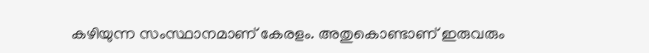കഴിയുന്ന സംസ്ഥാനമാണ് കേരളം. അതുകൊണ്ടാണ് ഇരുവരും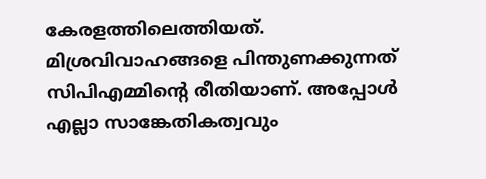കേരളത്തിലെത്തിയത്. മിശ്രവിവാഹങ്ങളെ പിന്തുണക്കുന്നത് സിപിഎമ്മിന്റെ രീതിയാണ്. അപ്പോൾ എല്ലാ സാങ്കേതികത്വവും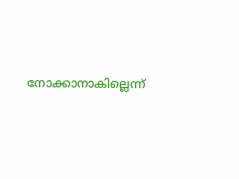നോക്കാനാകില്ലെന്ന്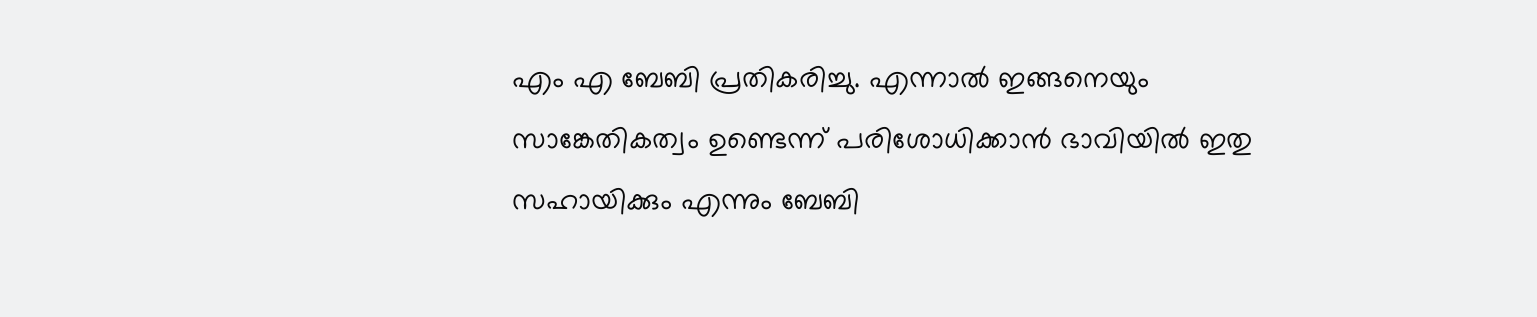എം എ ബേബി പ്രതികരിച്ചു. എന്നാൽ ഇങ്ങനെയും സാങ്കേതികത്വം ഉണ്ടെന്ന് പരിശോധിക്കാൻ ഭാവിയിൽ ഇതു സഹായിക്കും എന്നും ബേബി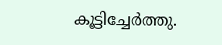കൂട്ടിച്ചേർത്തു.